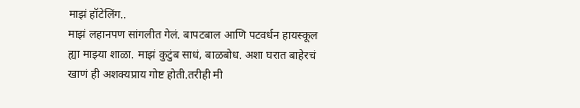माझं हॉटेलिंग..
माझं लहानपण सांगलीत गेलं. बापटबाल आणि पटवर्धन हायस्कूल ह्या माझ्या शाळा. माझं कुटुंब साधं, बाळबोध. अशा घरात बाहेरचं खाणं ही अशक्यप्राय गोष्ट होती.तरीही मी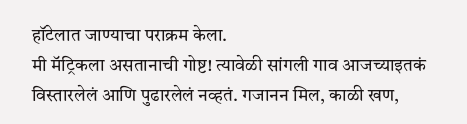हॉटेलात जाण्याचा पराक्रम केला.
मी मॅट्रिकला असतानाची गोष्ट! त्यावेळी सांगली गाव आजच्याइतकं विस्तारलेलं आणि पुढारलेलं नव्हतं. गजानन मिल, काळी खण,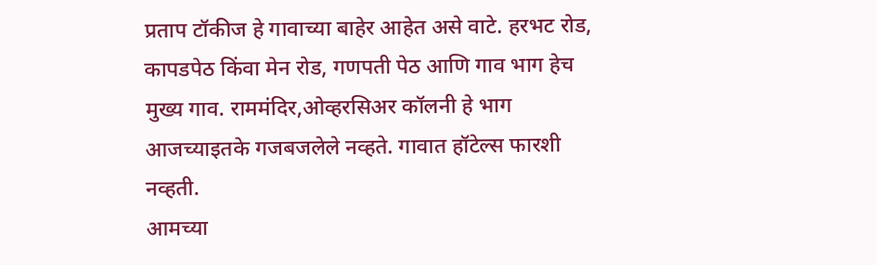प्रताप टॉकीज हे गावाच्या बाहेर आहेत असे वाटे. हरभट रोड, कापडपेठ किंवा मेन रोड, गणपती पेठ आणि गाव भाग हेच मुख्य गाव. राममंदिर,ओव्हरसिअर कॉलनी हे भाग आजच्याइतके गजबजलेले नव्हते. गावात हॉटेल्स फारशी नव्हती.
आमच्या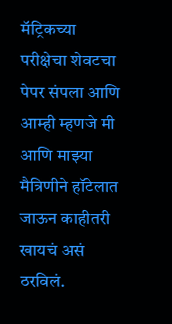मॅट्रिकच्या परीक्षेचा शेवटचा पेपर संपला आणि आम्ही म्हणजे मी आणि माझ्या मैत्रिणीने हॉटेलात जाऊन काहीतरी खायचं असं ठरविलं.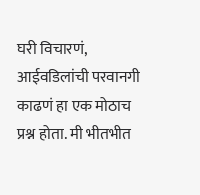घरी विचारणं, आईवडिलांची परवानगी काढणं हा एक मोठाच प्रश्न होता. मी भीतभीत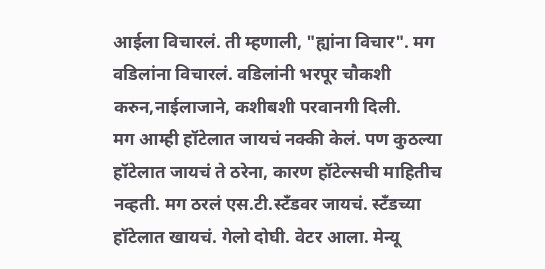आईला विचारलं. ती म्हणाली, "ह्यांना विचार". मग वडिलांना विचारलं. वडिलांनी भरपूर चौकशी करुन,नाईलाजाने, कशीबशी परवानगी दिली.
मग आम्ही हॉटेलात जायचं नक्की केलं. पण कुठल्या हॉटेलात जायचं ते ठरेना, कारण हॉटेल्सची माहितीच नव्हती. मग ठरलं एस.टी.स्टँडवर जायचं. स्टँडच्या हॉटेलात खायचं. गेलो दोघी. वेटर आला. मेन्यू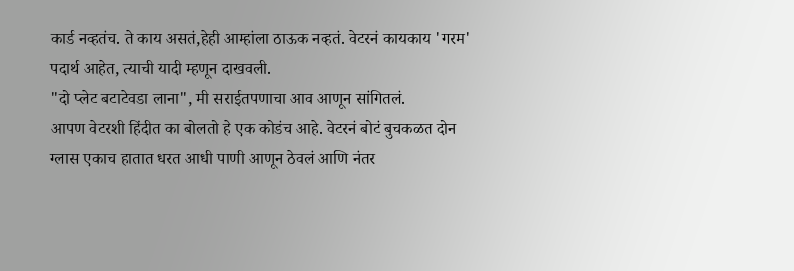कार्ड नव्हतंच. ते काय असतं,हेही आम्हांला ठाऊक नव्हतं. वेटरनं कायकाय 'गरम' पदार्थ आहेत, त्याची यादी म्हणून दाखवली.
"दो प्लेट बटाटेवडा लाना", मी सराईतपणाचा आव आणून सांगितलं.
आपण वेटरशी हिंदीत का बोलतो हे एक कोडंच आहे. वेटरनं बोटं बुचकळत दोन ग्लास एकाच हातात धरत आधी पाणी आणून ठेवलं आणि नंतर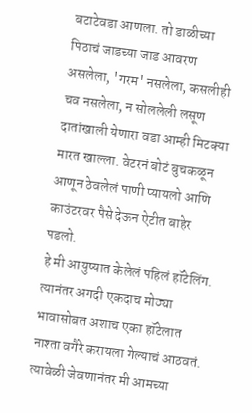बटाटेवडा आणला. तो डाळीच्या पिठाचं जाडच्या जाड आवरण असलेला, 'गरम' नसलेला, कसलीही चव नसलेला, न सोललेली लसूण दातांखाली येणारा वडा आम्ही मिटक्या मारत खाल्ला. वेटरनं बोटं बुचकळून आणून ठेवलेलं पाणी प्यायलो आणि काउंटरवर पैसे देऊन ऐटीत बाहेर पडलो.
हे मी आयुष्यात केलेलं पहिलं हॉटेलिंग. त्यानंतर अगदी एकदाच मोठ्या भावासोबत अशाच एका हॉटेलात नाश्ता वगैरे करायला गेल्याचं आठवतं. त्यावेळी जेवणानंतर मी आमच्या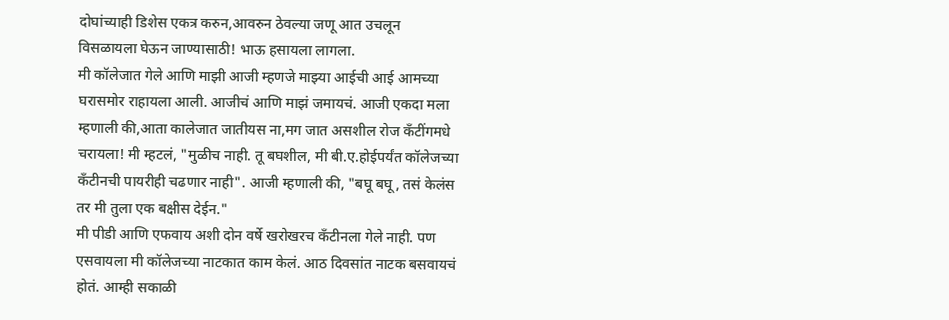दोघांच्याही डिशेस एकत्र करुन,आवरुन ठेवल्या जणू आत उचलून विसळायला घेऊन जाण्यासाठी! भाऊ हसायला लागला.
मी कॉलेजात गेले आणि माझी आजी म्हणजे माझ्या आईची आई आमच्या घरासमोर राहायला आली. आजीचं आणि माझं जमायचं. आजी एकदा मला म्हणाली की,आता कालेजात जातीयस ना,मग जात असशील रोज कँटींगमधे चरायला! मी म्हटलं, "मुळीच नाही. तू बघशील, मी बी.ए.होईपर्यंत कॉलेजच्या कँटीनची पायरीही चढणार नाही". आजी म्हणाली की, "बघू बघू, तसं केलंस तर मी तुला एक बक्षीस देईन."
मी पीडी आणि एफवाय अशी दोन वर्षे खरोखरच कँटीनला गेले नाही. पण एसवायला मी कॉलेजच्या नाटकात काम केलं. आठ दिवसांत नाटक बसवायचं होतं. आम्ही सकाळी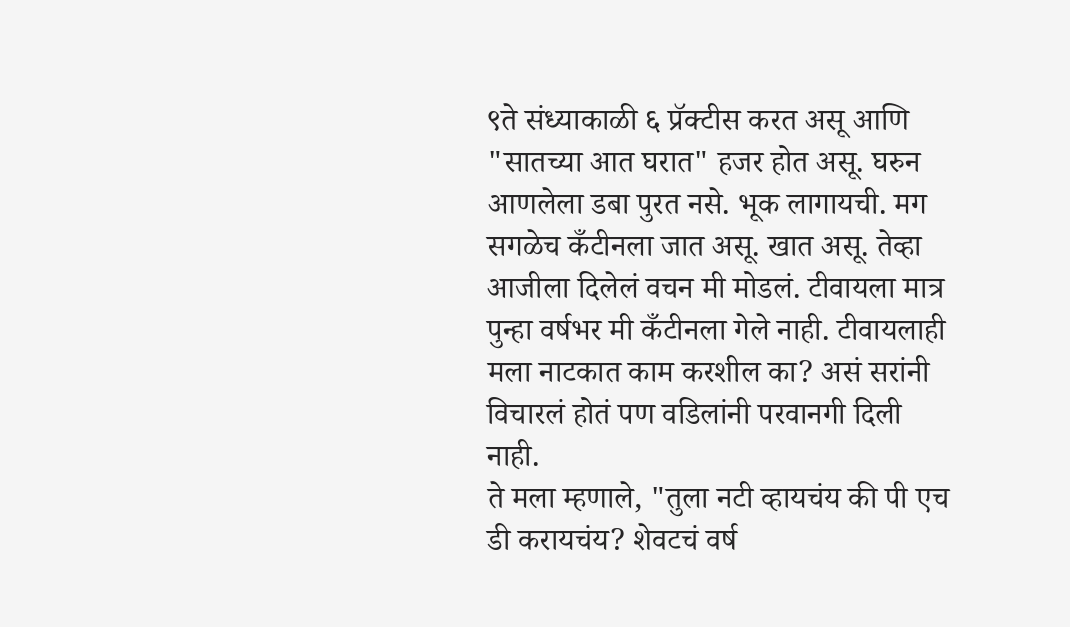९ते संध्याकाळी ६ प्रॅक्टीस करत असू आणि "सातच्या आत घरात" हजर होत असू. घरुन आणलेला डबा पुरत नसे. भूक लागायची. मग सगळेच कँटीनला जात असू. खात असू. तेव्हा आजीला दिलेलं वचन मी मोडलं. टीवायला मात्र पुन्हा वर्षभर मी कँटीनला गेले नाही. टीवायलाही मला नाटकात काम करशील का? असं सरांनी विचारलं होतं पण वडिलांनी परवानगी दिली नाही.
ते मला म्हणाले, "तुला नटी व्हायचंय की पी एच डी करायचंय? शेवटचं वर्ष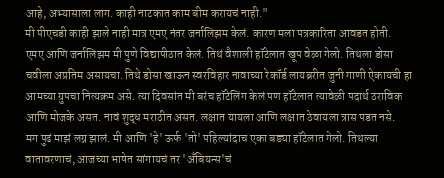आहे, अभ्यासाला लाग. काही नाटकात काम बीम करायचं नाही."
मी पीएचडी काही झाले नाही मात्र एमए नंतर जर्नालिझम केलं. कारण मला पत्रकारिता आवडत होती.
एमए आणि जर्नालिझम मी पुणे विद्यापीठात केलं. तिथं वैशाली हॉटेलात खूप वेळा गेलो. तिथला डोसा चवीला अप्रतिम असायचा. तिथे डोसा खाऊन स्वरविहार नावाच्या रेकॉर्ड लायब्ररीत जुनी गाणी ऐकायची हा आमच्या ग्रुपचा नित्यक्रम असे. त्या दिवसांत मी बरंच हॉटेलिंग केलं पण हॉटेलात त्यावेळी पदार्थ ठराविक आणि मोजके असत. नावं शुद्ध मराठीत असत. लक्षात यायला आणि लक्षात ठेवायला त्रास पडत नसे.
मग पुढं माझं लग्न झालं. मी आणि 'हे' ऊर्फ 'तो' पहिल्यांदाच एका बड्या हॉटेलात गेलो. तिथल्या वातावरणाचं, आजच्या भाषेत सांगायचं तर 'अँबियन्स'चं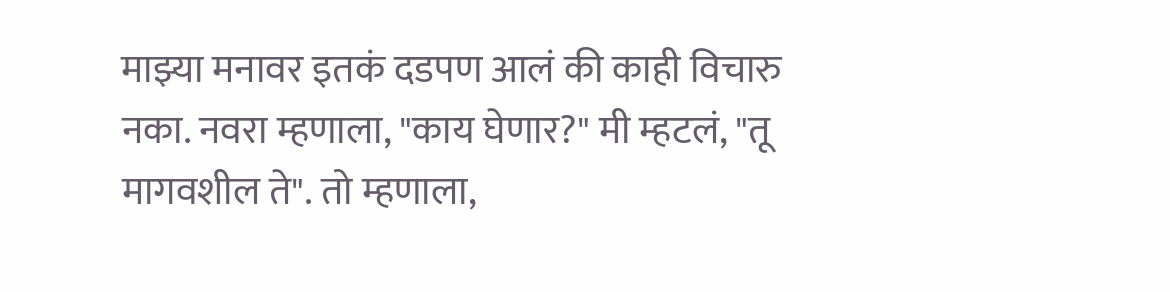माझ्या मनावर इतकं दडपण आलं की काही विचारु नका. नवरा म्हणाला, "काय घेणार?" मी म्हटलं, "तू मागवशील ते". तो म्हणाला,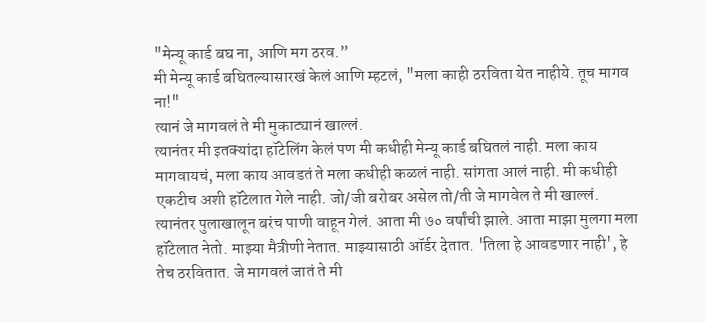"मेन्यू कार्ड बघ ना, आणि मग ठरव.”
मी मेन्यू कार्ड बघितल्यासारखं केलं आणि म्हटलं, "मला काही ठरविता येत नाहीये. तूच मागव ना!"
त्यानं जे मागवलं ते मी मुकाट्यानं खाल्लं.
त्यानंतर मी इतक्यांदा हॉटेलिंग केलं पण मी कधीही मेन्यू कार्ड बघितलं नाही. मला काय मागवायचं, मला काय आवडतं ते मला कधीही कळलं नाही. सांगता आलं नाही. मी कधीही एकटीच अशी हॉटेलात गेले नाही. जो/जी बरोबर असेल तो/ती जे मागवेल ते मी खाल्लं.
त्यानंतर पुलाखालून बरंच पाणी वाहून गेलं. आता मी ७० वर्षांची झाले. आता माझा मुलगा मला हॉटेलात नेतो. माझ्या मैत्रीणी नेतात. माझ्यासाठी ऑर्डर देतात. 'तिला हे आवडणार नाही', हे तेच ठरवितात. जे मागवलं जातं ते मी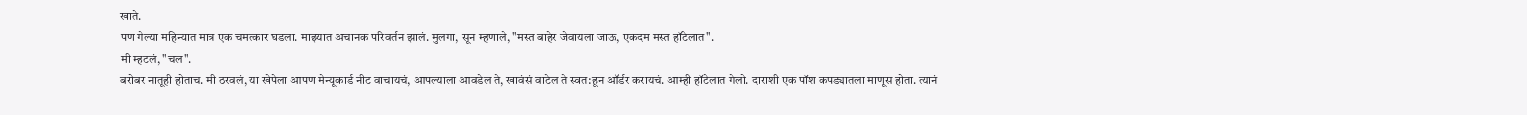खाते.
पण गेल्या महिन्यात मात्र एक चमत्कार घडला. माझ्यात अचानक परिवर्तन झालं. मुलगा, सून म्हणाले, "मस्त बाहेर जेवायला जाऊ, एकदम मस्त हॉटेलात".
मी म्हटलं, "चल".
बरोबर नातूही होताच. मी ठरवलं, या खेपेला आपण मेन्यूकार्ड नीट वाचायचं, आपल्याला आवडेल ते, खावंसं वाटेल ते स्वत:हून ऑर्डर करायचं. आम्ही हॉटेलात गेलो. दाराशी एक पॉश कपड्यातला माणूस होता. त्यानं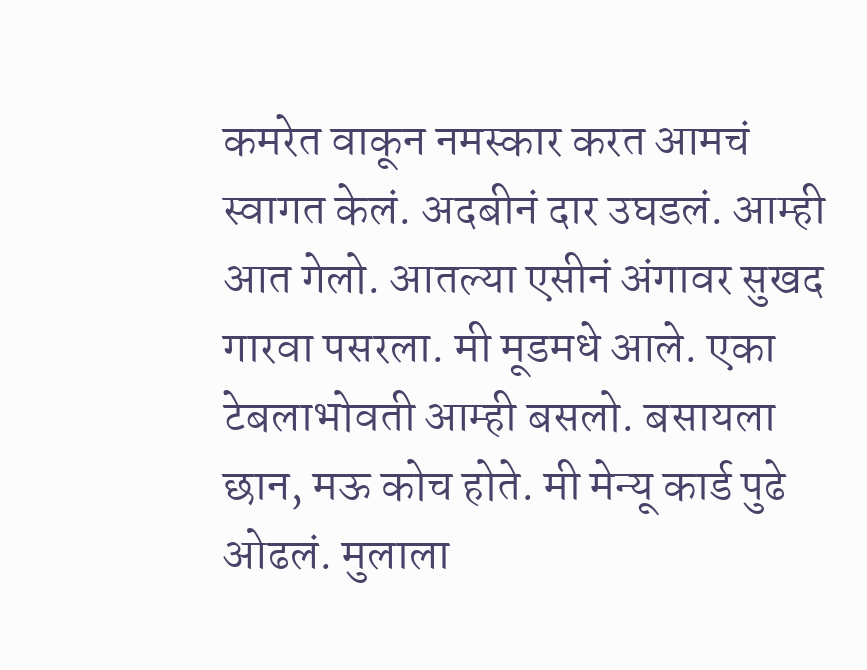कमरेत वाकून नमस्कार करत आमचं स्वागत केलं. अदबीनं दार उघडलं. आम्ही आत गेलो. आतल्या एसीनं अंगावर सुखद गारवा पसरला. मी मूडमधे आले. एका टेबलाभोवती आम्ही बसलो. बसायला छान, मऊ कोच होते. मी मेन्यू कार्ड पुढे ओढलं. मुलाला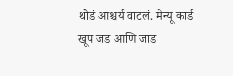थोडं आश्चर्य वाटलं. मेन्यू कार्ड खूप जड आणि जाड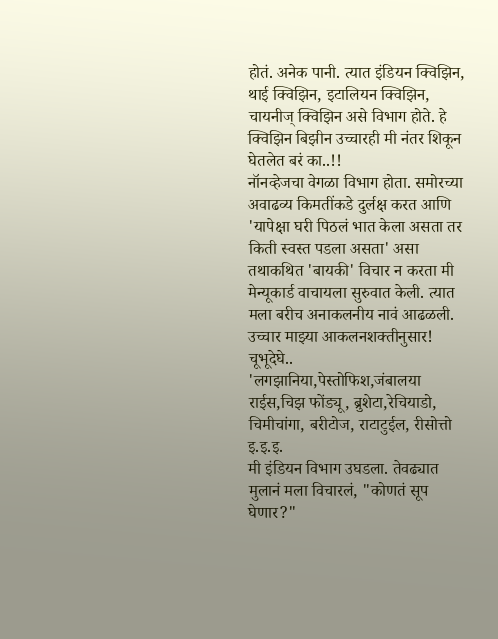होतं. अनेक पानी. त्यात इंडियन क्विझिन, थाई क्विझिन, इटालियन क्विझिन, चायनीज् क्विझिन असे विभाग होते. हे क्विझिन बिझीन उच्चारही मी नंतर शिकून घेतलेत बरं का..!!
नॉनव्हेजचा वेगळा विभाग होता. समोरच्या अवाढव्य किमतींकडे दुर्लक्ष करत आणि 'यापेक्षा घरी पिठलं भात केला असता तर किती स्वस्त पडला असता' असा तथाकथित 'बायकी' विचार न करता मी मेन्यूकार्ड वाचायला सुरुवात केली. त्यात मला बरीच अनाकलनीय नावं आढळली. उच्चार माझ्या आकलनशक्तीनुसार! चूभूदेघे.. 'लगझानिया,पेस्तोफिश,जंबालया राईस,चिझ फोंड्यू, ब्रुशेटा,रेचियाडो, चिमीचांगा, बरीटोज, राटाटुईल, रीसोत्तो इ.इ.इ.
मी इंडियन विभाग उघडला. तेवढ्यात मुलानं मला विचारलं, "कोणतं सूप घेणार?"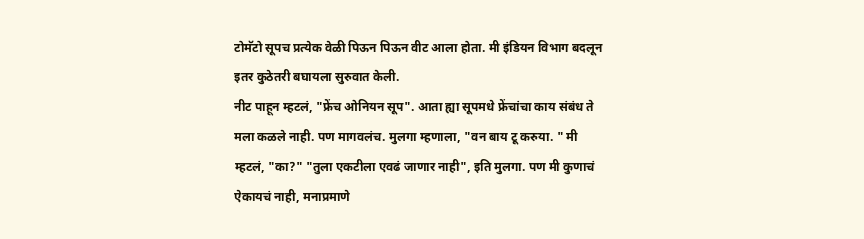टोमॅटो सूपच प्रत्येक वेळी पिऊन पिऊन वीट आला होता. मी इंडियन विभाग बदलून इतर कुठेतरी बघायला सुरुवात केली.
नीट पाहून म्हटलं, "फ्रेंच ओनियन सूप". आता ह्या सूपमधे फ्रेंचांचा काय संबंध ते मला कळले नाही. पण मागवलंच. मुलगा म्हणाला, "वन बाय टू करुया. " मी म्हटलं, "का?" "तुला एकटीला एवढं जाणार नाही", इति मुलगा. पण मी कुणाचं ऐकायचं नाही, मनाप्रमाणे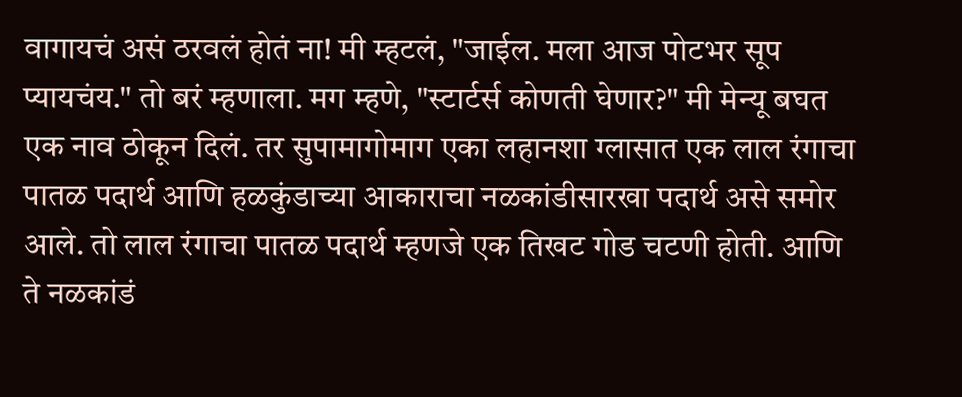वागायचं असं ठरवलं होतं ना! मी म्हटलं, "जाईल. मला आज पोटभर सूप प्यायचंय." तो बरं म्हणाला. मग म्हणे, "स्टार्टर्स कोणती घेणार?" मी मेन्यू बघत एक नाव ठोकून दिलं. तर सुपामागोमाग एका लहानशा ग्लासात एक लाल रंगाचा पातळ पदार्थ आणि हळकुंडाच्या आकाराचा नळकांडीसारखा पदार्थ असे समोर आले. तो लाल रंगाचा पातळ पदार्थ म्हणजे एक तिखट गोड चटणी होती. आणि ते नळकांडं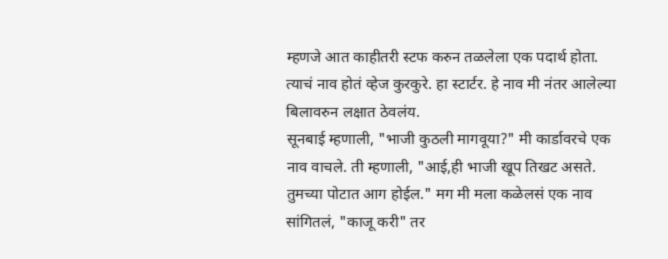म्हणजे आत काहीतरी स्टफ करुन तळलेला एक पदार्थ होता. त्याचं नाव होतं व्हेज कुरकुरे. हा स्टार्टर. हे नाव मी नंतर आलेल्या बिलावरुन लक्षात ठेवलंय.
सूनबाई म्हणाली, "भाजी कुठली मागवूया?" मी कार्डावरचे एक नाव वाचले. ती म्हणाली, "आई,ही भाजी खूप तिखट असते. तुमच्या पोटात आग होईल." मग मी मला कळेलसं एक नाव सांगितलं, "काजू करी" तर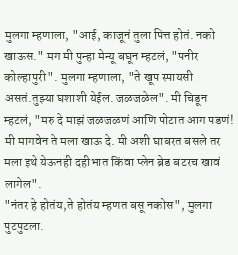मुलगा म्हणाला, "आई, काजूनं तुला पित्त होतं. नको खाऊस." मग मी पुन्हा मेन्यू बघून म्हटलं, "पनीर कोल्हापुरी". मुलगा म्हणाला, "ते खूप स्पायसी असतं.तुझ्या घशाशी येईल. जळजळेल". मी चिडून म्हटलं, "मरु दे माझं जळजळणं आणि पोटात आग पडणं! मी मागवेन ते मला खाऊ दे. मी अशी घाबरत बसले तर मला इथे येऊनही दहीभात किंवा प्लेन ब्रेड बटरच खावं लागेल".
"नंतर हे होतंय,ते होतंय म्हणत बसू नकोस", मुलगा पुटपुटला.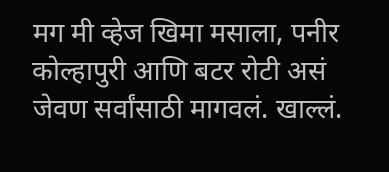मग मी व्हेज खिमा मसाला, पनीर कोल्हापुरी आणि बटर रोटी असं जेवण सर्वांसाठी मागवलं. खाल्लं.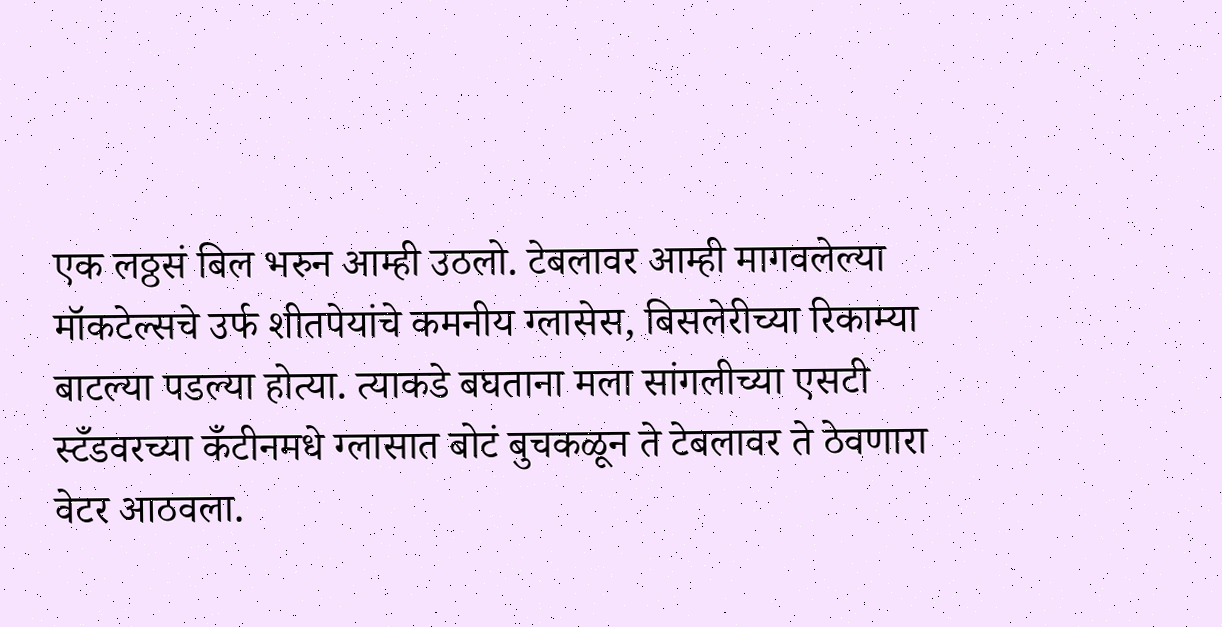एक लठ्ठसं बिल भरुन आम्ही उठलो. टेबलावर आम्ही मागवलेल्या मॉकटेल्सचे उर्फ शीतपेयांचे कमनीय ग्लासेस, बिसलेरीच्या रिकाम्या बाटल्या पडल्या होत्या. त्याकडे बघताना मला सांगलीच्या एसटी स्टँडवरच्या कँटीनमधे ग्लासात बोटं बुचकळून ते टेबलावर ते ठेवणारा वेटर आठवला.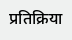प्रतिक्रिया